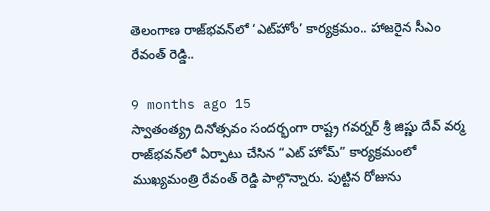తెలంగాణ రాజ్‌భవన్‌లో ‘ఎట్‌హోం’ కార్యక్రమం.. హాజరైన సీఎం రేవంత్ రెడ్డి..

9 months ago 15
స్వాతంత్య్ర దినోత్సవం సందర్భంగా రాష్ట్ర గవర్నర్ శ్రీ జిష్ణు దేవ్ వర్మ రాజ్‌భవన్‌లో ఏర్పాటు చేసిన “ఎట్ హోమ్” కార్యక్రమంలో ముఖ్యమంత్రి రేవంత్ రెడ్డి పాల్గొన్నారు. పుట్టిన రోజును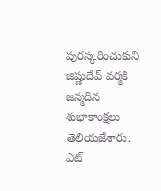పురస్కరించుకుని జిష్ణుదేవ్ వర్మకి జన్మదిన శుభాకాంక్షలు తెలియజేశారు. ఎట్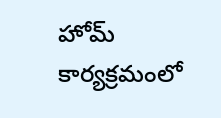హోమ్ కార్యక్రమంలో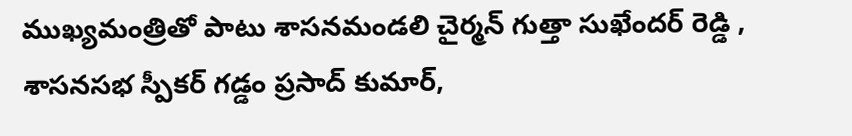ముఖ్యమంత్రితో పాటు శాసనమండలి చైర్మన్ గుత్తా సుఖేందర్ రెడ్డి , శాసనసభ స్పీకర్ గడ్డం ప్రసాద్ కుమార్,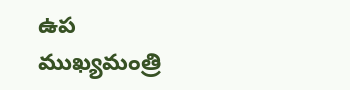ఉప ముఖ్యమంత్రి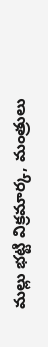మల్లు భట్టి విక్రమార్క, మంత్రులు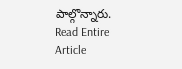పాల్గొన్నారు.
Read Entire Article